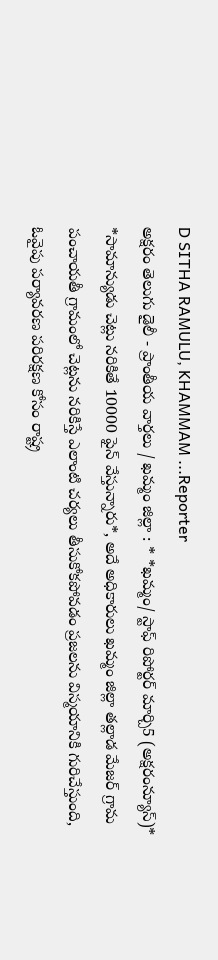D SITHA RAMULU, KHAMMAM ...Reporter
అక్షరం తెలుగు డైలీ - ప్రాంతీయ వార్తలు / ఖమ్మం జిల్లా : * *ఖమ్మం/ స్టాఫ్ రిపోర్టర్ మార్చి5 (అక్షరంన్యూస్)* *సామాన్యుడు చెట్లు నరికితే 10000 ఫైన్ వేస్తున్నారు*, అదే అధికారులు ఖమ్మం జిల్లా తల్లాడ మేజర్ గ్రామ పంచాయతీ గ్రామంలో చెట్లను నరికిస్తే ఎలాంటి చర్యలు తీసుకోకపోవడం ప్రజలను విస్మయానికి గురిచేస్తుంది, ఓవైపు పర్యావరణ పరిరక్షణ కోసం రాష్ట్ర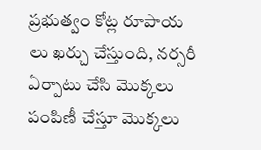ప్రభుత్వం కోట్ల రూపాయ లు ఖర్చు చేస్తుంది, నర్సరీ ఏర్పాటు చేసి మొక్కలు పంపిణీ చేస్తూ మొక్కలు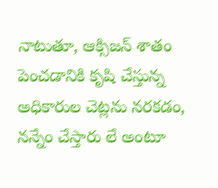నాటుతూ, ఆక్సిజన్ శాతం పెంచడానికి కృషి చేస్తున్న అధికారుల చెట్లను నరకడం, నన్నేం చేస్తారు లే అంటూ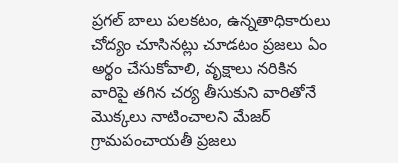ప్రగల్ బాలు పలకటం, ఉన్నతాధికారులు చోద్యం చూసినట్లు చూడటం ప్రజలు ఏం అర్థం చేసుకోవాలి, వృక్షాలు నరికిన వారిపై తగిన చర్య తీసుకుని వారితోనే మొక్కలు నాటించాలని మేజర్ గ్రామపంచాయతీ ప్రజలు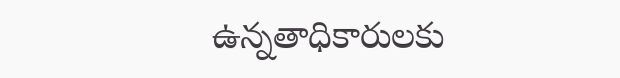ఉన్నతాధికారులకు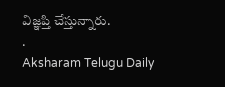విజ్ఞప్తి చేస్తున్నారు.
.
Aksharam Telugu Daily